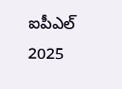ఐపీఎల్ 2025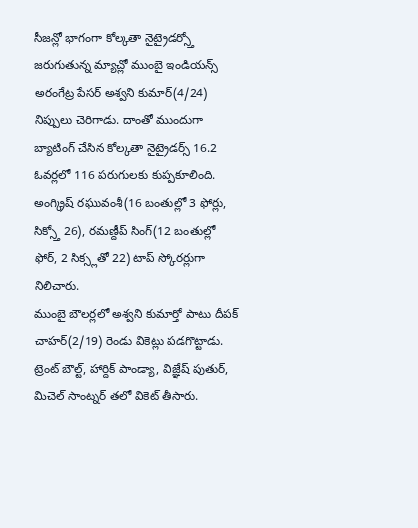సీజన్లో భాగంగా కోల్కతా నైట్రైడర్స్తో జరుగుతున్న మ్యాచ్లో ముంబై ఇండియన్స్ అరంగేట్ర పేసర్ అశ్వని కుమార్(4/24) నిప్పులు చెరిగాడు. దాంతో ముందుగా బ్యాటింగ్ చేసిన కోల్కతా నైట్రైడర్స్ 16.2 ఓవర్లలో 116 పరుగులకు కుప్పకూలింది. అంగ్క్రిష్ రఘువంశీ(16 బంతుల్లో 3 ఫోర్లు, సిక్స్తో 26), రమణ్దీప్ సింగ్(12 బంతుల్లో ఫోర్, 2 సిక్స్లతో 22) టాప్ స్కోరర్లుగా నిలిచారు.
ముంబై బౌలర్లలో అశ్వని కుమార్తో పాటు దీపక్ చాహర్(2/19) రెండు వికెట్లు పడగొట్టాడు. ట్రెంట్ బౌల్ట్, హార్దిక్ పాండ్యా, విజ్ఞేష్ పుతుర్, మిచెల్ సాంట్నర్ తలో వికెట్ తీసారు.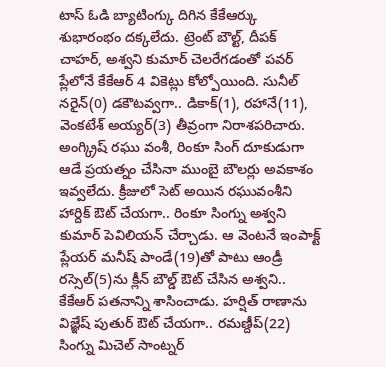టాస్ ఓడి బ్యాటింగ్కు దిగిన కేకేఆర్కు శుభారంభం దక్కలేదు. ట్రెంట్ బౌల్ట్, దీపక్ చాహర్, అశ్వని కుమార్ చెలరేగడంతో పవర్ ప్లేలోనే కేకేఆర్ 4 వికెట్లు కోల్పోయింది. సునీల్ నరైన్(0) డకౌటవ్వగా.. డికాక్(1), రహానే(11), వెంకటేశ్ అయ్యర్(3) తీవ్రంగా నిరాశపరిచారు.
అంగ్క్రిష్ రఘు వంశీ, రింకూ సింగ్ దూకుడుగా ఆడే ప్రయత్నం చేసినా ముంబై బౌలర్లు అవకాశం ఇవ్వలేదు. క్రీజులో సెట్ అయిన రఘువంశీని హార్దిక్ ఔట్ చేయగా.. రింకూ సింగ్ను అశ్వని కుమార్ పెవిలియన్ చేర్చాడు. ఆ వెంటనే ఇంపాక్ట్ ప్లేయర్ మనీష్ పాండే(19)తో పాటు ఆండ్రీ రస్సెల్(5)ను క్లీన్ బౌల్డ్ ఔట్ చేసిన అశ్వని.. కేకేఆర్ పతనాన్ని శాసించాడు. హర్షిత్ రాణాను విజ్ఞేష్ పుతుర్ ఔట్ చేయగా.. రమణ్దీప్(22) సింగ్ను మిచెల్ సాంట్నర్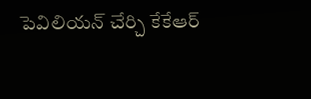పెవిలియన్ చేర్చి కేకేఆర్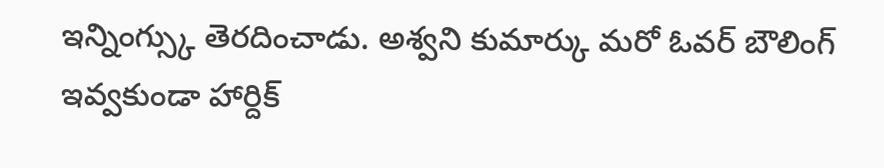ఇన్నింగ్స్కు తెరదించాడు. అశ్వని కుమార్కు మరో ఓవర్ బౌలింగ్ ఇవ్వకుండా హార్దిక్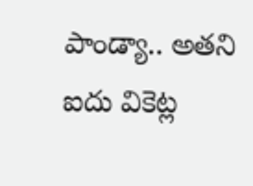పాండ్యా.. అతని ఐదు వికెట్ల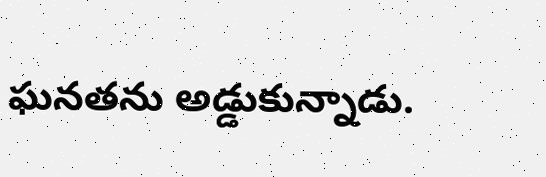ఘనతను అడ్డుకున్నాడు.